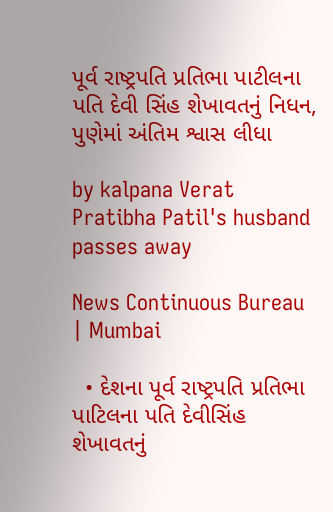પૂર્વ રાષ્ટ્રપતિ પ્રતિભા પાટીલના પતિ દેવી સિંહ શેખાવતનું નિધન, પુણેમાં અંતિમ શ્વાસ લીધા

by kalpana Verat
Pratibha Patil's husband passes away

News Continuous Bureau | Mumbai

  • દેશના પૂર્વ રાષ્ટ્રપતિ પ્રતિભા પાટિલના પતિ દેવીસિંહ શેખાવતનું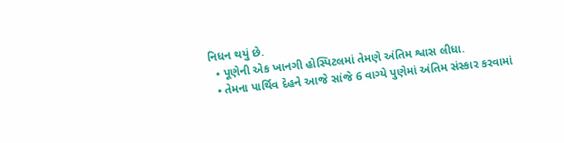નિધન થયું છે.
  • પૂણેની એક ખાનગી હોસ્પિટલમાં તેમણે અંતિમ શ્વાસ લીધા.
  • તેમના પાર્થિવ દેહને આજે સાંજે 6 વાગ્યે પુણેમાં અંતિમ સંસ્કાર કરવામાં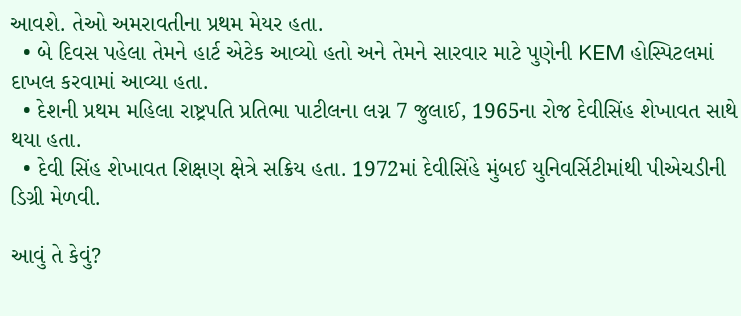આવશે. તેઓ અમરાવતીના પ્રથમ મેયર હતા.
  • બે દિવસ પહેલા તેમને હાર્ટ એટેક આવ્યો હતો અને તેમને સારવાર માટે પુણેની KEM હોસ્પિટલમાં દાખલ કરવામાં આવ્યા હતા.
  • દેશની પ્રથમ મહિલા રાષ્ટ્રપતિ પ્રતિભા પાટીલના લગ્ન 7 જુલાઈ, 1965ના રોજ દેવીસિંહ શેખાવત સાથે થયા હતા.
  • દેવી સિંહ શેખાવત શિક્ષણ ક્ષેત્રે સક્રિય હતા. 1972માં દેવીસિંહે મુંબઈ યુનિવર્સિટીમાંથી પીએચડીની ડિગ્રી મેળવી.

આવું તે કેવું?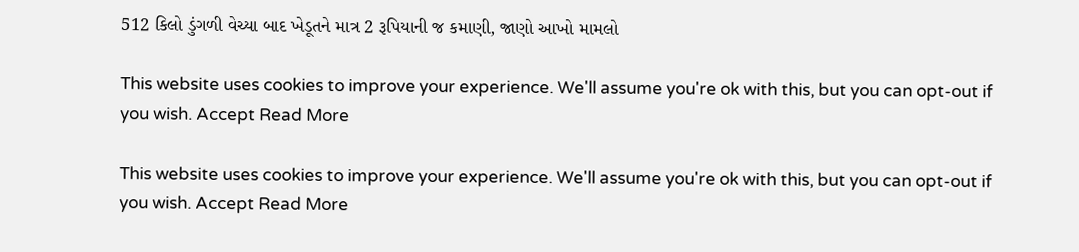512 કિલો ડુંગળી વેચ્યા બાદ ખેડૂતને માત્ર 2 રૂપિયાની જ કમાણી, જાણો આખો મામલો

This website uses cookies to improve your experience. We'll assume you're ok with this, but you can opt-out if you wish. Accept Read More

This website uses cookies to improve your experience. We'll assume you're ok with this, but you can opt-out if you wish. Accept Read More